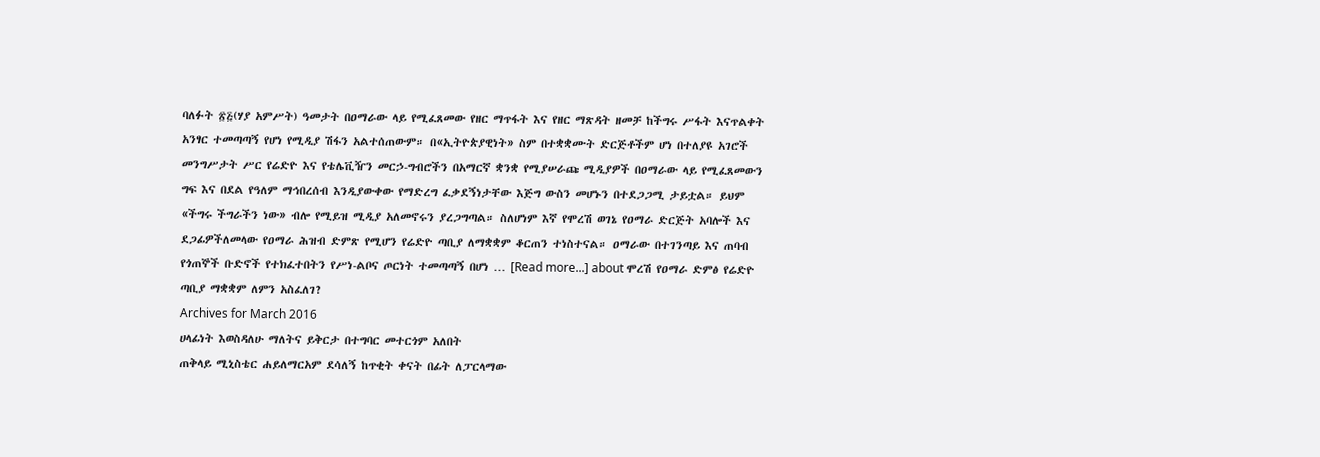ባለፉት ፳፭(ሃያ አምሥት) ዓመታት በዐማራው ላይ የሚፈጸመው የዘር ማጥፋት እና የዘር ማጽዳት ዘመቻ ከችግሩ ሥፋት እናጥልቀት አንፃር ተመጣጣኝ የሆነ የሚዲያ ሽፋን አልተሰጠውም። በ«ኢትዮጵያዊነት» ስም በተቋቋሙት ድርጅቶችም ሆነ በተለያዩ አገሮች መንግሥታት ሥር የሬድዮ እና የቴሌቪዥን መርኃ-ግብሮችን በአማርኛ ቋንቋ የሚያሠራጩ ሚዲያዎች በዐማራው ላይ የሚፈጸመውን ግፍ እና በደል የዓለም ማኅበረሰብ እንዲያውቀው የማድረግ ፈቃደኝነታቸው እጅግ ውስን መሆኑን በተደጋጋሚ ታይቷል። ይህም «ችግሩ ችግራችን ነው» ብሎ የሚይዝ ሚዲያ አለመኖሩን ያረጋግጣል። ስለሆነም እኛ የሞረሽ ወገኔ የዐማራ ድርጅት አባሎች እና ደጋፊዎችለመላው የዐማራ ሕዝብ ድምጽ የሚሆን የሬድዮ ጣቢያ ለማቋቋም ቆርጠን ተነስተናል። ዐማራው በተገንጣይ እና ጠባብ የጎጠኞች ቡድኖች የተክፈተበትን የሥነ-ልቦና ጦርነት ተመጣጣኝ በሆነ … [Read more...] about ሞረሽ የዐማራ ድምፅ የሬድዮ ጣቢያ ማቋቋም ለምን አስፈለገ?
Archives for March 2016
ሀላፊነት እወስዳለሁ ማለትና ይቅርታ በተግባር መተርጎም አለበት
ጠቅላይ ሚኒስቴር ሐይለማርአም ደሳለኝ ከጥቂት ቀናት በፊት ለፓርላማው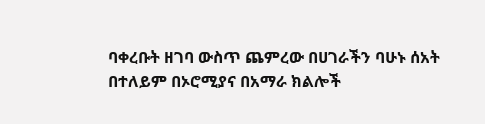ባቀረቡት ዘገባ ውስጥ ጨምረው በሀገራችን ባሁኑ ሰአት በተለይም በኦሮሚያና በአማራ ክልሎች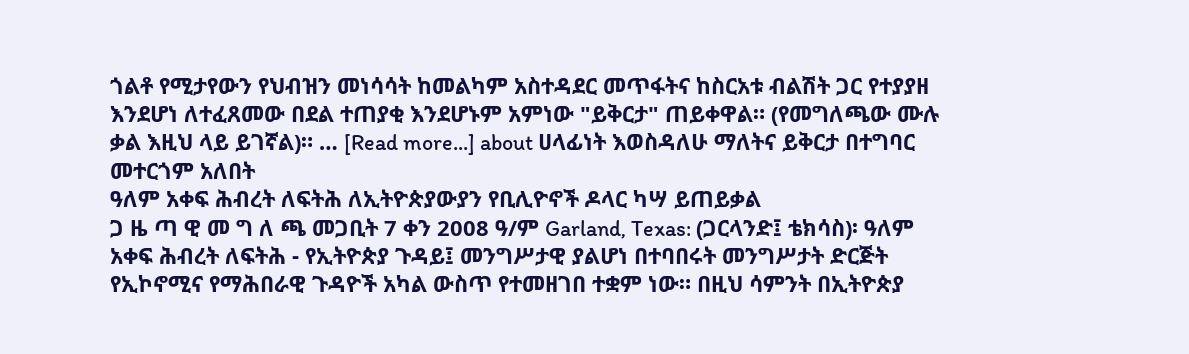ጎልቶ የሚታየውን የህብዝን መነሳሳት ከመልካም አስተዳደር መጥፋትና ከስርአቱ ብልሽት ጋር የተያያዘ እንደሆነ ለተፈጸመው በደል ተጠያቂ እንደሆኑም አምነው "ይቅርታ" ጠይቀዋል። (የመግለጫው ሙሉ ቃል እዚህ ላይ ይገኛል)። … [Read more...] about ሀላፊነት እወስዳለሁ ማለትና ይቅርታ በተግባር መተርጎም አለበት
ዓለም አቀፍ ሕብረት ለፍትሕ ለኢትዮጵያውያን የቢሊዮኖች ዶላር ካሣ ይጠይቃል
ጋ ዜ ጣ ዊ መ ግ ለ ጫ መጋቢት 7 ቀን 2008 ዓ/ም Garland, Texas: (ጋርላንድ፤ ቴክሳስ)፡ ዓለም አቀፍ ሕብረት ለፍትሕ - የኢትዮጵያ ጉዳይ፤ መንግሥታዊ ያልሆነ በተባበሩት መንግሥታት ድርጅት የኢኮኖሚና የማሕበራዊ ጉዳዮች አካል ውስጥ የተመዘገበ ተቋም ነው። በዚህ ሳምንት በኢትዮጵያ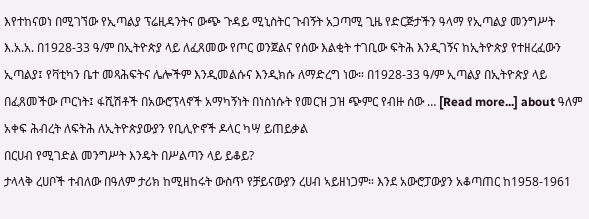እየተከናወነ በሚገኘው የኢጣልያ ፕሬዚዳንትና ውጭ ጉዳይ ሚኒስትር ጉብኝት አጋጣሚ ጊዜ የድርጅታችን ዓላማ የኢጣልያ መንግሥት እ.አ.አ. በ1928-33 ዓ/ም በኢትዮጵያ ላይ ለፈጸመው የጦር ወንጀልና የሰው እልቂት ተገቢው ፍትሕ እንዲገኝና ከኢትዮጵያ የተዘረፈውን ኢጣልያ፤ የቫቲካን ቤተ መጻሕፍትና ሌሎችም እንዲመልሱና እንዲክሱ ለማድረግ ነው። በ1928-33 ዓ/ም ኢጣልያ በኢትዮጵያ ላይ በፈጸመችው ጦርነት፤ ፋሺሽቶች በአውሮፕላኖች አማካኝነት በነስነሱት የመርዝ ጋዝ ጭምር የብዙ ሰው … [Read more...] about ዓለም አቀፍ ሕብረት ለፍትሕ ለኢትዮጵያውያን የቢሊዮኖች ዶላር ካሣ ይጠይቃል
በርሀብ የሚገድል መንግሥት እንዴት በሥልጣን ላይ ይቆይ?
ታላላቅ ረሀቦች ተብለው በዓለም ታሪክ ከሚዘከሩት ውስጥ የቻይናውያን ረሀብ ኣይዘነጋም። እንደ አውሮፓውያን አቆጣጠር ከ1958-1961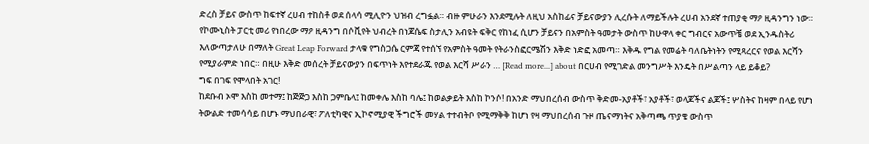ድረስ ቻይና ውስጥ ከፍተኛ ረሀብ ተከስቶ ወደ ሰላሳ ሚሊዮን ህዝብ ረግፏል። ብዙ ምሁራን እንደሚሉት ለዚህ አስከፊና ቻይናውያን ሊረሱት ለማይችሉት ረሀብ አንደኛ ተጠያቂ ማዖ ዚዳንግን ነው። የኮሙኒስት ፓርቲ መሪ የነበረው ማዖ ዚዳንግ በሶቪየት ህብረት በነጆሴፍ ስታሊን አብዩት ፍቅር የከነፈ ሲሆን ቻይናን በአምስት ዓመታት ውስጥ ከሁዋላ ቀር ግብርና አውጥቼ ወደ ኢንዱስትሪ እለውጣታለሁ በማለት Great Leap Forward ታላቁ የግስጋሴ ርምጃ የተሰኘ የአምስት ዓመት የትራንስፎርሜሽን እቅድ ነድፎ አመጣ። እቅዱ የግል የመሬት ባለቤትነትን የሚጻረርና የወል እርሻን የሚያራምድ ነበር። በዚሁ እቅድ መሰረት ቻይናውያን በፍጥነት እየተደራጁ የወል እርሻ ሥራን … [Read more...] about በርሀብ የሚገድል መንግሥት እንዴት በሥልጣን ላይ ይቆይ?
ግፍ በገፍ የሞላበት አገር!
ከደቡብ ኦሞ እስከ መተማ፤ ከጅጅጋ እስከ ጋምቤላ፤ ከመቀሌ እስከ ባሌ፤ ከወልቃይት እስከ ኮንሶ! በአንድ ማህበረሰብ ውስጥ ቅድመ-አያቶች፣ አያቶች፣ ወላጆችና ልጆች፤ ሦስትና ከዛም በላይ የሆነ ትውልድ ተመሳሳይ በሆኑ ማህበራዊ፣ ፖለቲካዊና ኢኮኖሚያዊ ችግሮች መሃል ተተብትቦ የሚማቅቅ ከሆነ የዛ ማህበረሰብ ጉዞ ጤናማነትና አቅጣጫ ጥያቄ ውስጥ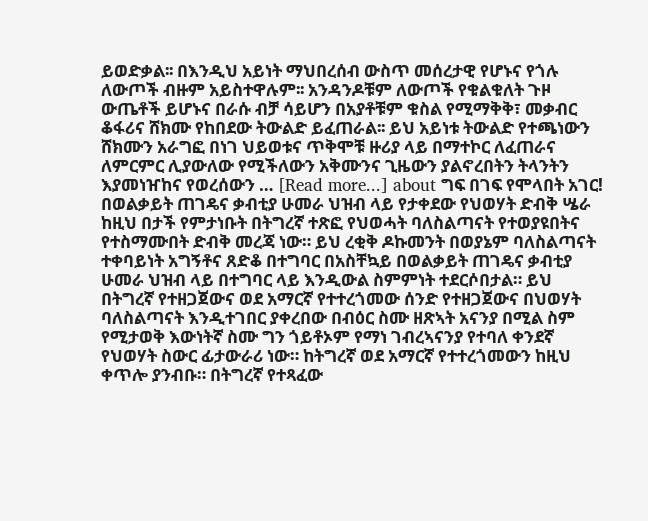ይወድቃል፡፡ በእንዲህ አይነት ማህበረሰብ ውስጥ መሰረታዊ የሆኑና የጎሉ ለውጦች ብዙም አይስተዋሉም፡፡ አንዳንዶቹም ለውጦች የቁልቁለት ጉዞ ውጤቶች ይሆኑና በራሱ ብቻ ሳይሆን በአያቶቹም ቁስል የሚማቅቅ፣ መቃብር ቆፋሪና ሸክሙ የከበደው ትውልድ ይፈጠራል፡፡ ይህ አይነቱ ትውልድ የተጫነውን ሸክሙን አራግፎ በነገ ህይወቱና ጥቅሞቹ ዙሪያ ላይ በማተኮር ለፈጠራና ለምርምር ሊያውለው የሚችለውን አቅሙንና ጊዜውን ያልኖረበትን ትላንትን እያመነዠከና የወረሰውን … [Read more...] about ግፍ በገፍ የሞላበት አገር!
በወልቃይት ጠገዴና ቃብቲያ ሁመራ ህዝብ ላይ የታቀደው የህወሃት ድብቅ ሤራ
ከዚህ በታች የምታነቡት በትግረኛ ተጽፎ የህወሓት ባለስልጣናት የተወያዩበትና የተስማሙበት ድብቅ መረጃ ነው። ይህ ረቂቅ ዶኩመንት በወያኔም ባለስልጣናት ተቀባይነት አግኝቶና ጸድቆ በተግባር በአስቸኳይ በወልቃይት ጠገዴና ቃብቲያ ሁመራ ህዝብ ላይ በተግባር ላይ እንዲውል ስምምነት ተደርሶበታል። ይህ በትግረኛ የተዘጋጀውና ወደ አማርኛ የተተረጎመው ሰንድ የተዘጋጀውና በህወሃት ባለስልጣናት እንዲተገበር ያቀረበው በብዕር ስሙ ዘጽኣት አናንያ በሚል ስም የሚታወቅ እውነትኛ ስሙ ግን ጎይቶኦም የማነ ገብረኣናንያ የተባለ ቀንደኛ የህወሃት ስውር ፊታውራሪ ነው። ከትግረኛ ወደ አማርኛ የተተረጎመውን ከዚህ ቀጥሎ ያንብቡ። በትግረኛ የተጻፈው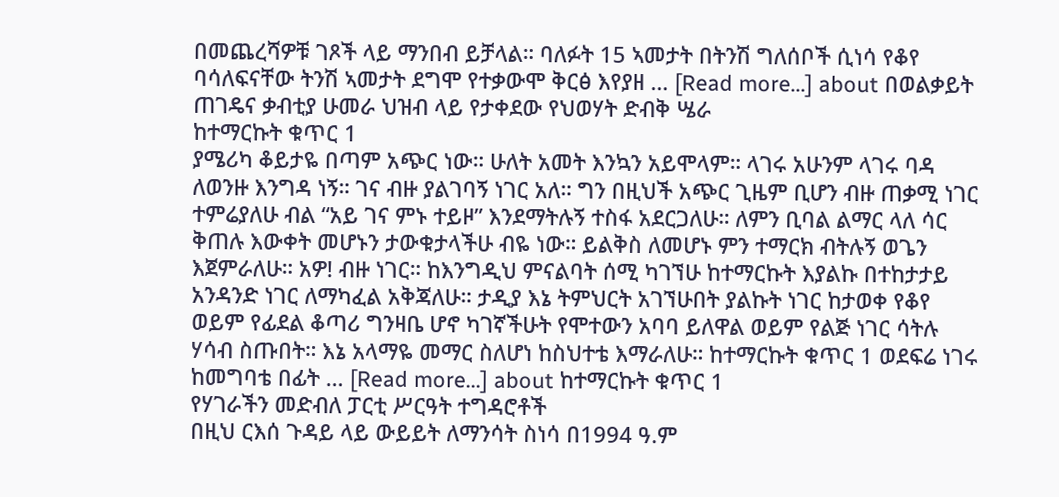በመጨረሻዎቹ ገጾች ላይ ማንበብ ይቻላል። ባለፉት 15 ኣመታት በትንሽ ግለሰቦች ሲነሳ የቆየ ባሳለፍናቸው ትንሽ ኣመታት ደግሞ የተቃውሞ ቅርፅ እየያዘ … [Read more...] about በወልቃይት ጠገዴና ቃብቲያ ሁመራ ህዝብ ላይ የታቀደው የህወሃት ድብቅ ሤራ
ከተማርኩት ቁጥር 1
ያሜሪካ ቆይታዬ በጣም አጭር ነው። ሁለት አመት እንኳን አይሞላም። ላገሩ አሁንም ላገሩ ባዳ ለወንዙ እንግዳ ነኝ። ገና ብዙ ያልገባኝ ነገር አለ። ግን በዚህች አጭር ጊዜም ቢሆን ብዙ ጠቃሚ ነገር ተምሬያለሁ ብል “አይ ገና ምኑ ተይዞ” እንደማትሉኝ ተስፋ አደርጋለሁ። ለምን ቢባል ልማር ላለ ሳር ቅጠሉ እውቀት መሆኑን ታውቁታላችሁ ብዬ ነው። ይልቅስ ለመሆኑ ምን ተማርክ ብትሉኝ ወጌን እጀምራለሁ። አዎ! ብዙ ነገር። ከእንግዲህ ምናልባት ሰሚ ካገኘሁ ከተማርኩት እያልኩ በተከታታይ አንዳንድ ነገር ለማካፈል አቅጃለሁ። ታዲያ እኔ ትምህርት አገኘሁበት ያልኩት ነገር ከታወቀ የቆየ ወይም የፊደል ቆጣሪ ግንዛቤ ሆኖ ካገኛችሁት የሞተውን አባባ ይለዋል ወይም የልጅ ነገር ሳትሉ ሃሳብ ስጡበት። እኔ አላማዬ መማር ስለሆነ ከስህተቴ እማራለሁ። ከተማርኩት ቁጥር 1 ወደፍሬ ነገሩ ከመግባቴ በፊት … [Read more...] about ከተማርኩት ቁጥር 1
የሃገራችን መድብለ ፓርቲ ሥርዓት ተግዳሮቶች
በዚህ ርእሰ ጉዳይ ላይ ውይይት ለማንሳት ስነሳ በ1994 ዓ.ም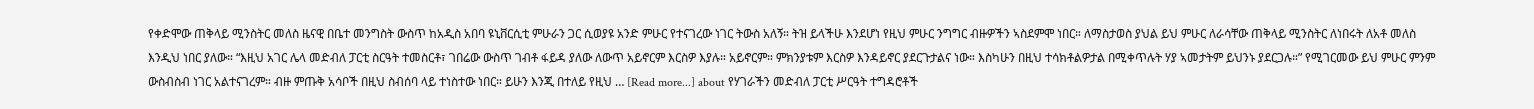የቀድሞው ጠቅላይ ሚንስትር መለስ ዜናዊ በቤተ መንግስት ውስጥ ከአዲስ አበባ ዩኒቨርሲቲ ምሁራን ጋር ሲወያዩ አንድ ምሁር የተናገረው ነገር ትውስ አለኝ። ትዝ ይላችሁ እንደሆነ የዚህ ምሁር ንግግር ብዙዎችን ኣስደምሞ ነበር። ለማስታወስ ያህል ይህ ምሁር ለራሳቸው ጠቅላይ ሚንስትር ለነበሩት ለአቶ መለስ እንዲህ ነበር ያለው። “እዚህ አገር ሌላ መድብለ ፓርቲ ስርዓት ተመስርቶ፣ ገበሬው ውስጥ ገብቶ ፋይዳ ያለው ለውጥ አይኖርም እርስዎ እያሉ። አይኖርም። ምክንያቱም እርስዎ እንዳይኖር ያደርጉታልና ነው። እስካሁን በዚህ ተሳክቶልዎታል በሚቀጥሉት ሃያ ኣመታትም ይህንኑ ያደርጋሉ።” የሚገርመው ይህ ምሁር ምንም ውስብስብ ነገር አልተናገረም። ብዙ ምጡቅ አሳቦች በዚህ ስብሰባ ላይ ተነስተው ነበር። ይሁን እንጂ በተለይ የዚህ … [Read more...] about የሃገራችን መድብለ ፓርቲ ሥርዓት ተግዳሮቶች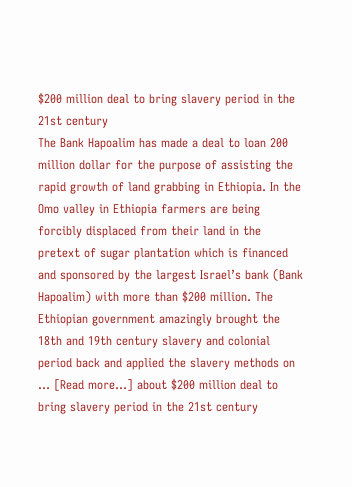$200 million deal to bring slavery period in the 21st century
The Bank Hapoalim has made a deal to loan 200 million dollar for the purpose of assisting the rapid growth of land grabbing in Ethiopia. In the Omo valley in Ethiopia farmers are being forcibly displaced from their land in the pretext of sugar plantation which is financed and sponsored by the largest Israel’s bank (Bank Hapoalim) with more than $200 million. The Ethiopian government amazingly brought the 18th and 19th century slavery and colonial period back and applied the slavery methods on … [Read more...] about $200 million deal to bring slavery period in the 21st century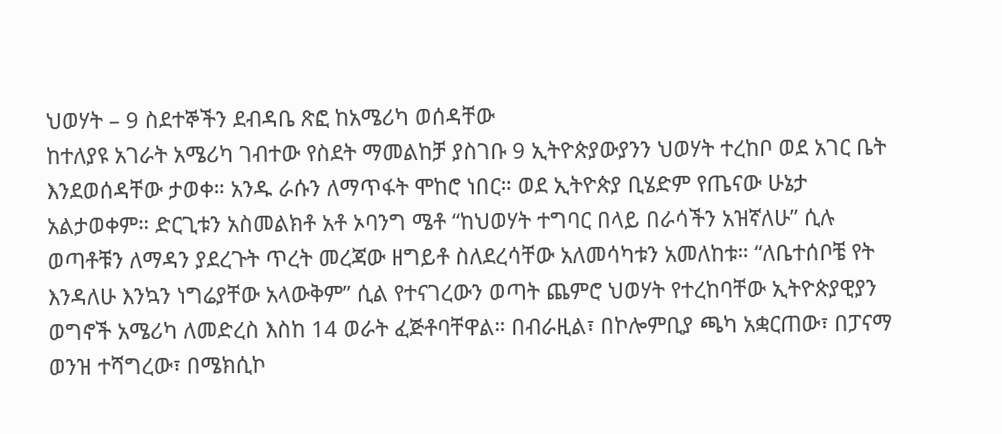ህወሃት – 9 ስደተኞችን ደብዳቤ ጽፎ ከአሜሪካ ወሰዳቸው
ከተለያዩ አገራት አሜሪካ ገብተው የስደት ማመልከቻ ያስገቡ 9 ኢትዮጵያውያንን ህወሃት ተረከቦ ወደ አገር ቤት እንደወሰዳቸው ታወቀ። አንዱ ራሱን ለማጥፋት ሞከሮ ነበር። ወደ ኢትዮጵያ ቢሄድም የጤናው ሁኔታ አልታወቀም። ድርጊቱን አስመልክቶ አቶ ኦባንግ ሜቶ “ከህወሃት ተግባር በላይ በራሳችን አዝኛለሁ” ሲሉ ወጣቶቹን ለማዳን ያደረጉት ጥረት መረጃው ዘግይቶ ስለደረሳቸው አለመሳካቱን አመለከቱ። “ለቤተሰቦቼ የት እንዳለሁ እንኳን ነግሬያቸው አላውቅም” ሲል የተናገረውን ወጣት ጨምሮ ህወሃት የተረከባቸው ኢትዮጵያዊያን ወግኖች አሜሪካ ለመድረስ እስከ 14 ወራት ፈጅቶባቸዋል። በብራዚል፣ በኮሎምቢያ ጫካ አቋርጠው፣ በፓናማ ወንዝ ተሻግረው፣ በሜክሲኮ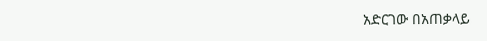አድርገው በአጠቃላይ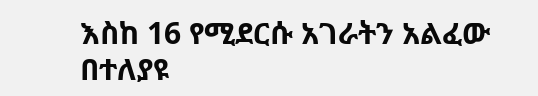እስከ 16 የሚደርሱ አገራትን አልፈው በተለያዩ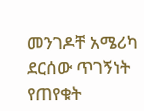መንገዶቸ አሜሪካ ደርሰው ጥገኝነት የጠየቁት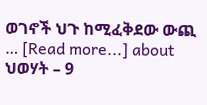ወገኖች ህጉ ከሚፈቅደው ውጪ … [Read more...] about ህወሃት – 9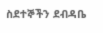ስደተኞችን ደብዳቤ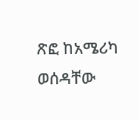ጽፎ ከአሜሪካ ወሰዳቸው